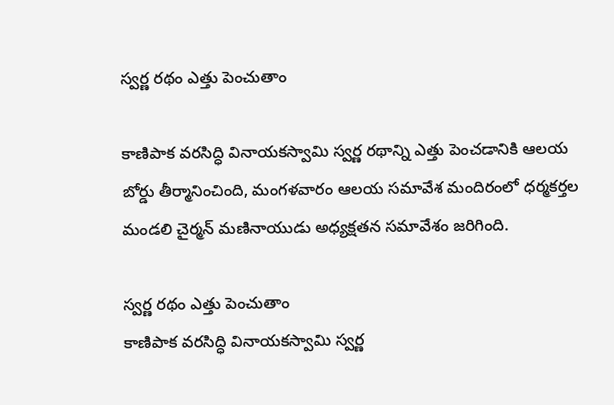స్వర్ణ రథం ఎత్తు పెంచుతాం

కాణిపాక వరసిద్ధి వినాయకస్వామి స్వర్ణ రథాన్ని ఎత్తు పెంచడానికి ఆలయ బోర్డు తీర్మానించింది, మంగళవారం ఆలయ సమావేశ మందిరంలో ధర్మకర్తల మండలి చైర్మన్‌ మణినాయుడు అధ్యక్షతన సమావేశం జరిగింది.

స్వర్ణ రథం ఎత్తు పెంచుతాం
కాణిపాక వరసిద్ధి వినాయకస్వామి స్వర్ణ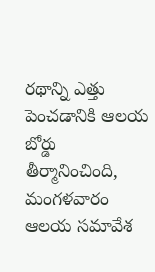రథాన్ని ఎత్తు పెంచడానికి ఆలయ బోర్డు తీర్మానించింది, మంగళవారం ఆలయ సమావేశ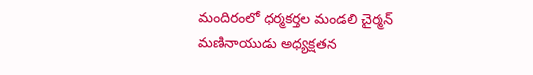మందిరంలో ధర్మకర్తల మండలి చైర్మన్‌ మణినాయుడు అధ్యక్షతన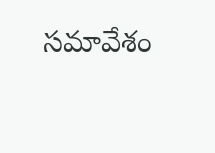సమావేశం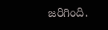జరిగింది.